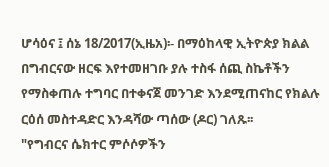ሆሳዕና ፤ ሰኔ 18/2017(ኢዜአ)፡- በማዕከላዊ ኢትዮጵያ ክልል በግብርናው ዘርፍ እየተመዘገቡ ያሉ ተስፋ ሰጪ ስኬቶችን የማስቀጠሉ ተግባር በተቀናጀ መንገድ እንደሚጠናከር የክልሉ ርዕሰ መስተዳድር እንዳሻው ጣሰው (ዶር) ገለጹ፡፡
"የግብርና ሴክተር ምሶሶዎችን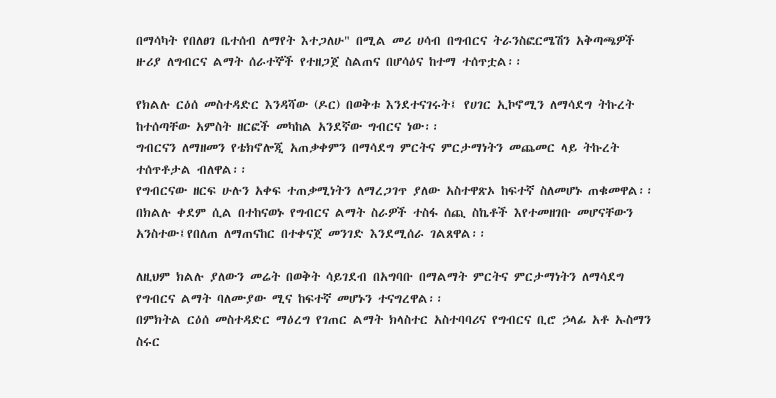በማሳካት የበለፀገ ቤተሰብ ለማየት እተጋለሁ" በሚል መሪ ሀሳብ በግብርና ትራንስፎርሜሽን አቅጣጫዎች ዙሪያ ለግብርና ልማት ሰራተኞች የተዘጋጀ ስልጠና በሆሳዕና ከተማ ተሰጥቷል፡፡

የክልሉ ርዕሰ መስተዳድር እንዳሻው (ዶር) በወቅቱ እንደተናገሩት፤ የሀገር ኢኮኖሚን ለማሳደግ ትኩረት ከተሰጣቸው አምስት ዘርፎች መካከል አንደኛው ግብርና ነው፡፡
ግብርናን ለማዘመን የቴክኖሎጂ አጠቃቀምን በማሳደግ ምርትና ምርታማነትን መጨመር ላይ ትኩረት ተሰጥቶታል ብለዋል፡፡
የግብርናው ዘርፍ ሁሉን አቀፍ ተጠቃሚነትን ለማረጋገጥ ያለው አስተዋጽኦ ከፍተኛ ስለመሆኑ ጠቁመዋል፡፡
በክልሉ ቀደም ሲል በተከናወኑ የግብርና ልማት ስራዎች ተስፋ ሰጪ ስኬቶች እየተመዘገቡ መሆናቸውን አንስተው፤የበለጠ ለማጠናከር በተቀናጀ መንገድ እንደሚሰራ ገልጸዋል፡፡

ለዚህም ክልሉ ያለውን መሬት በወቅት ሳይገደብ በአግባቡ በማልማት ምርትና ምርታማነትን ለማሳደግ የግብርና ልማት ባለሙያው ሚና ከፍተኛ መሆኑን ተናግረዋል፡፡
በምክትል ርዕሰ መስተዳድር ማዕረግ የገጠር ልማት ክላስተር አስተባባሪና የግብርና ቢሮ ኃላፊ አቶ ኡስማን ስሩር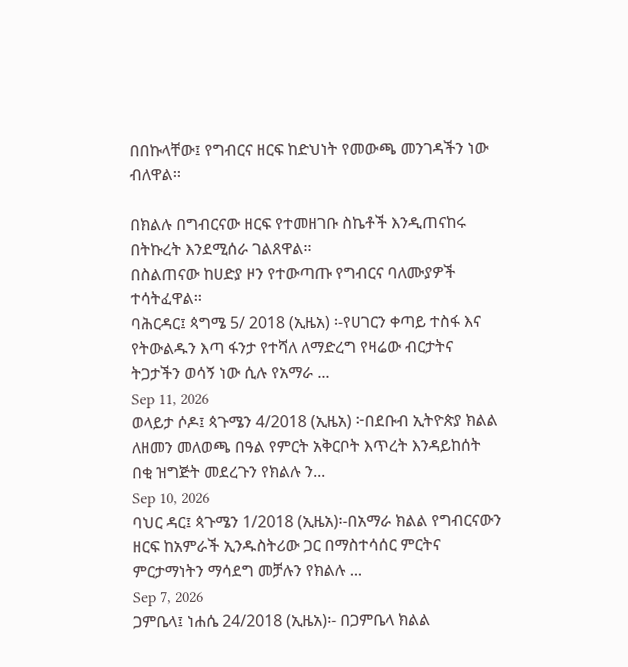በበኩላቸው፤ የግብርና ዘርፍ ከድህነት የመውጫ መንገዳችን ነው ብለዋል፡፡

በክልሉ በግብርናው ዘርፍ የተመዘገቡ ስኬቶች እንዲጠናከሩ በትኩረት እንደሚሰራ ገልጸዋል፡፡
በስልጠናው ከሀድያ ዞን የተውጣጡ የግብርና ባለሙያዎች ተሳትፈዋል፡፡
ባሕርዳር፤ ጳግሜ 5/ 2018 (ኢዜአ) ፡-የሀገርን ቀጣይ ተስፋ እና የትውልዱን እጣ ፋንታ የተሻለ ለማድረግ የዛሬው ብርታትና ትጋታችን ወሳኝ ነው ሲሉ የአማራ ...
Sep 11, 2026
ወላይታ ሶዶ፤ ጳጉሜን 4/2018 (ኢዜአ) ፦በደቡብ ኢትዮጵያ ክልል ለዘመን መለወጫ በዓል የምርት አቅርቦት እጥረት እንዳይከሰት በቂ ዝግጅት መደረጉን የክልሉ ን...
Sep 10, 2026
ባህር ዳር፤ ጳጉሜን 1/2018 (ኢዜአ)፡-በአማራ ክልል የግብርናውን ዘርፍ ከአምራች ኢንዱስትሪው ጋር በማስተሳሰር ምርትና ምርታማነትን ማሳደግ መቻሉን የክልሉ ...
Sep 7, 2026
ጋምቤላ፤ ነሐሴ 24/2018 (ኢዜአ)፡- በጋምቤላ ክልል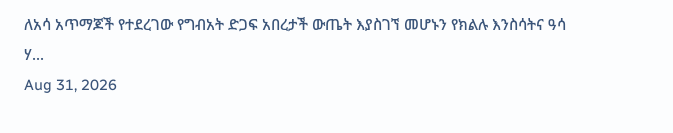ለአሳ አጥማጆች የተደረገው የግብአት ድጋፍ አበረታች ውጤት እያስገኘ መሆኑን የክልሉ እንስሳትና ዓሳ ሃ...
Aug 31, 2026